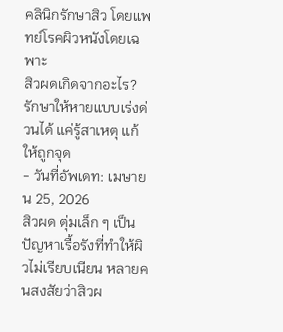คลินิกรักษาสิว โดยแพทย์โรคผิวหนังโดยเฉพาะ
สิวผดเกิดจากอะไร? รักษาให้หายแบบเร่งด่วนได้ แค่รู้สาเหตุ แก้ให้ถูกจุด
- วันที่อัพเดท: เมษายน 25, 2026
สิวผด ตุ่มเล็ก ๆ เป็นปัญหาเรื้อรังที่ทำให้ผิวไม่เรียบเนียน หลายคนสงสัยว่าสิวผ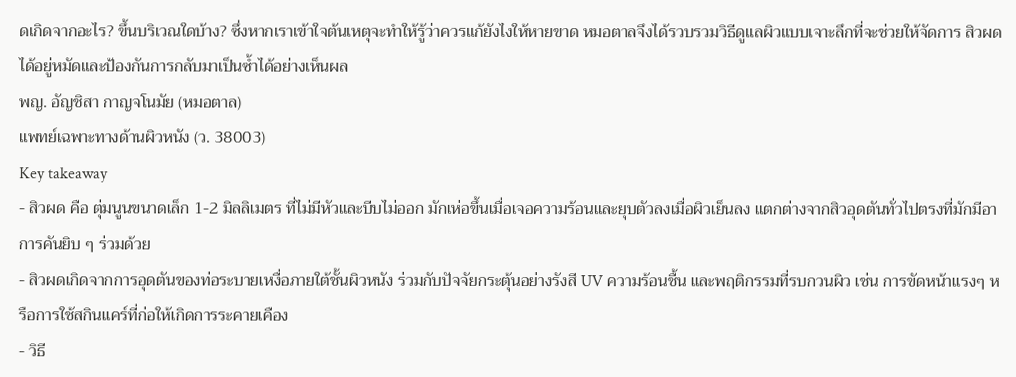ดเกิดจากอะไร? ขึ้นบริเวณใดบ้าง? ซึ่งหากเราเข้าใจต้นเหตุจะทำให้รู้ว่าควรแก้ยังไงให้หายขาด หมอตาลจึงได้รวบรวมวิธีดูแลผิวแบบเจาะลึกที่จะช่วยให้จัดการ สิวผด ได้อยู่หมัดและป้องกันการกลับมาเป็นซ้ำได้อย่างเห็นผล
พญ. อัญชิสา กาญจโนมัย (หมอตาล)
แพทย์เฉพาะทางด้านผิวหนัง (ว. 38003)
Key takeaway
- สิวผด คือ ตุ่มนูนขนาดเล็ก 1-2 มิลลิเมตร ที่ไม่มีหัวและบีบไม่ออก มักเห่อขึ้นเมื่อเจอความร้อนและยุบตัวลงเมื่อผิวเย็นลง แตกต่างจากสิวอุดตันทั่วไปตรงที่มักมีอาการคันยิบ ๆ ร่วมด้วย
- สิวผดเกิดจากการอุดตันของท่อระบายเหงื่อภายใต้ชั้นผิวหนัง ร่วมกับปัจจัยกระตุ้นอย่างรังสี UV ความร้อนชื้น และพฤติกรรมที่รบกวนผิว เช่น การขัดหน้าแรงๆ หรือการใช้สกินแคร์ที่ก่อให้เกิดการระคายเคือง
- วิธี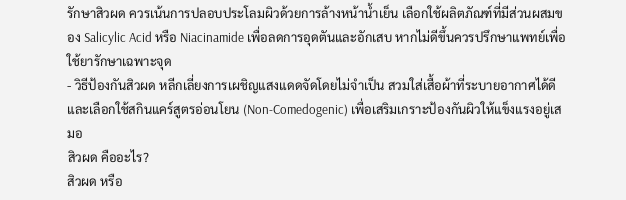รักษาสิวผด ควรเน้นการปลอบประโลมผิวด้วยการล้างหน้าน้ำเย็น เลือกใช้ผลิตภัณฑ์ที่มีส่วนผสมของ Salicylic Acid หรือ Niacinamide เพื่อลดการอุดตันและอักเสบ หากไม่ดีขึ้นควรปรึกษาแพทย์เพื่อใช้ยารักษาเฉพาะจุด
- วิธีป้องกันสิวผด หลีกเลี่ยงการเผชิญแสงแดดจัดโดยไม่จำเป็น สวมใส่เสื้อผ้าที่ระบายอากาศได้ดี และเลือกใช้สกินแคร์สูตรอ่อนโยน (Non-Comedogenic) เพื่อเสริมเกราะป้องกันผิวให้แข็งแรงอยู่เสมอ
สิวผด คืออะไร?
สิวผด หรือ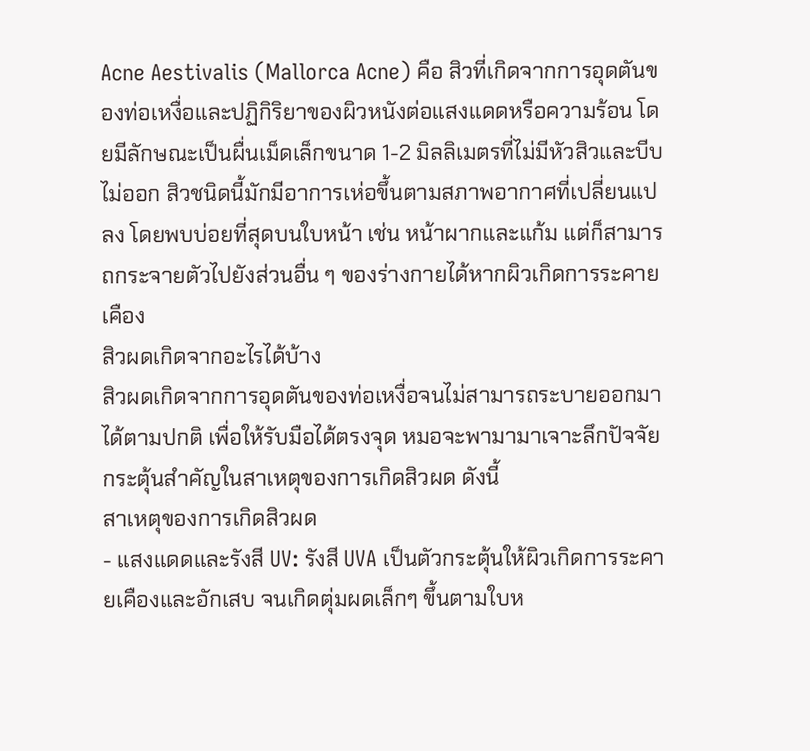Acne Aestivalis (Mallorca Acne) คือ สิวที่เกิดจากการอุดตันของท่อเหงื่อและปฏิกิริยาของผิวหนังต่อแสงแดดหรือความร้อน โดยมีลักษณะเป็นผื่นเม็ดเล็กขนาด 1-2 มิลลิเมตรที่ไม่มีหัวสิวและบีบไม่ออก สิวชนิดนี้มักมีอาการเห่อขึ้นตามสภาพอากาศที่เปลี่ยนแปลง โดยพบบ่อยที่สุดบนใบหน้า เช่น หน้าผากและแก้ม แต่ก็สามารถกระจายตัวไปยังส่วนอื่น ๆ ของร่างกายได้หากผิวเกิดการระคายเคือง
สิวผดเกิดจากอะไรได้บ้าง
สิวผดเกิดจากการอุดตันของท่อเหงื่อจนไม่สามารถระบายออกมาได้ตามปกติ เพื่อให้รับมือได้ตรงจุด หมอจะพามามาเจาะลึกปัจจัยกระตุ้นสำคัญในสาเหตุของการเกิดสิวผด ดังนี้
สาเหตุของการเกิดสิวผด
- แสงแดดและรังสี UV: รังสี UVA เป็นตัวกระตุ้นให้ผิวเกิดการระคายเคืองและอักเสบ จนเกิดตุ่มผดเล็กๆ ขึ้นตามใบห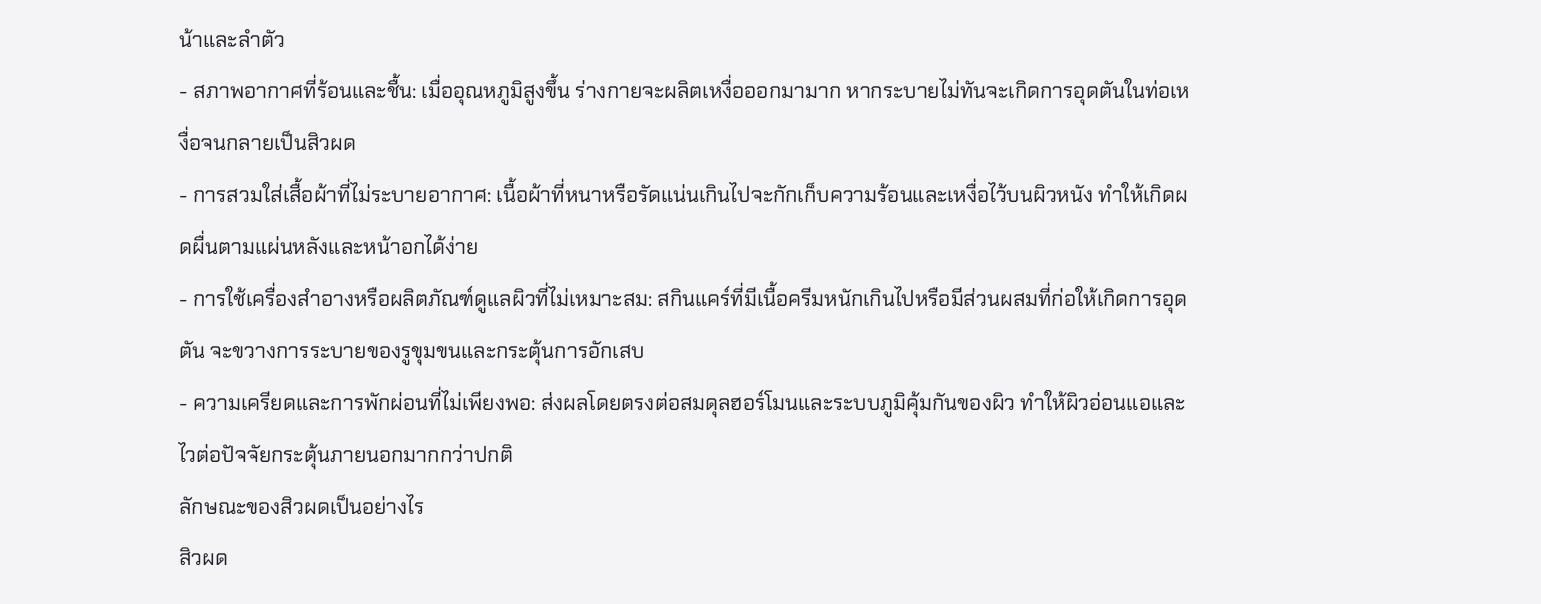น้าและลำตัว
- สภาพอากาศที่ร้อนและชื้น: เมื่ออุณหภูมิสูงขึ้น ร่างกายจะผลิตเหงื่อออกมามาก หากระบายไม่ทันจะเกิดการอุดตันในท่อเหงื่อจนกลายเป็นสิวผด
- การสวมใส่เสื้อผ้าที่ไม่ระบายอากาศ: เนื้อผ้าที่หนาหรือรัดแน่นเกินไปจะกักเก็บความร้อนและเหงื่อไว้บนผิวหนัง ทำให้เกิดผดผื่นตามแผ่นหลังและหน้าอกได้ง่าย
- การใช้เครื่องสำอางหรือผลิตภัณฑ์ดูแลผิวที่ไม่เหมาะสม: สกินแคร์ที่มีเนื้อครีมหนักเกินไปหรือมีส่วนผสมที่ก่อให้เกิดการอุดตัน จะขวางการระบายของรูขุมขนและกระตุ้นการอักเสบ
- ความเครียดและการพักผ่อนที่ไม่เพียงพอ: ส่งผลโดยตรงต่อสมดุลฮอร์โมนและระบบภูมิคุ้มกันของผิว ทำให้ผิวอ่อนแอและไวต่อปัจจัยกระตุ้นภายนอกมากกว่าปกติ
ลักษณะของสิวผดเป็นอย่างไร
สิวผด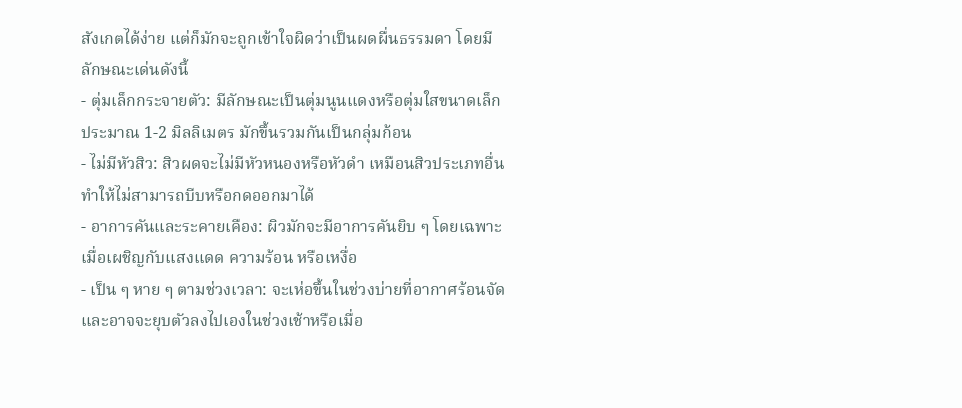สังเกตได้ง่าย แต่ก็มักจะถูกเข้าใจผิดว่าเป็นผดผื่นธรรมดา โดยมีลักษณะเด่นดังนี้
- ตุ่มเล็กกระจายตัว: มีลักษณะเป็นตุ่มนูนแดงหรือตุ่มใสขนาดเล็กประมาณ 1-2 มิลลิเมตร มักขึ้นรวมกันเป็นกลุ่มก้อน
- ไม่มีหัวสิว: สิวผดจะไม่มีหัวหนองหรือหัวดำ เหมือนสิวประเภทอื่น ทำให้ไม่สามารถบีบหรือกดออกมาได้
- อาการคันและระคายเคือง: ผิวมักจะมีอาการคันยิบ ๆ โดยเฉพาะเมื่อเผชิญกับแสงแดด ความร้อน หรือเหงื่อ
- เป็น ๆ หาย ๆ ตามช่วงเวลา: จะเห่อขึ้นในช่วงบ่ายที่อากาศร้อนจัด และอาจจะยุบตัวลงไปเองในช่วงเช้าหรือเมื่อ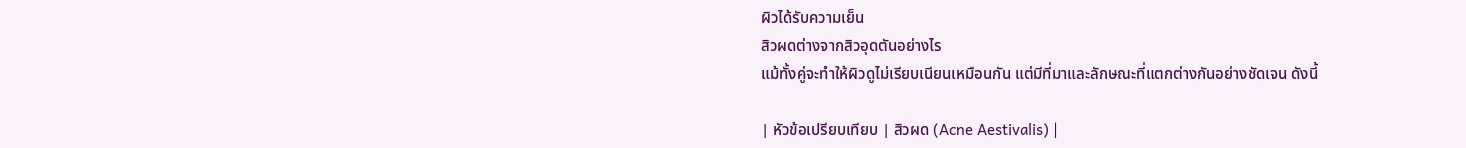ผิวได้รับความเย็น
สิวผดต่างจากสิวอุดตันอย่างไร
แม้ทั้งคู่จะทำให้ผิวดูไม่เรียบเนียนเหมือนกัน แต่มีที่มาและลักษณะที่แตกต่างกันอย่างชัดเจน ดังนี้

| หัวข้อเปรียบเทียบ | สิวผด (Acne Aestivalis) |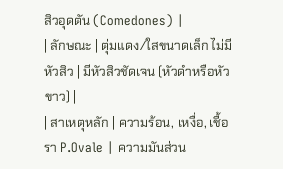สิวอุดตัน (Comedones) |
| ลักษณะ | ตุ่มแดง/ใสขนาดเล็ก ไม่มีหัวสิว | มีหัวสิวชัดเจน (หัวดำหรือหัวขาว) |
| สาเหตุหลัก | ความร้อน, เหงื่อ, เชื้อรา P.Ovale | ความมันส่วน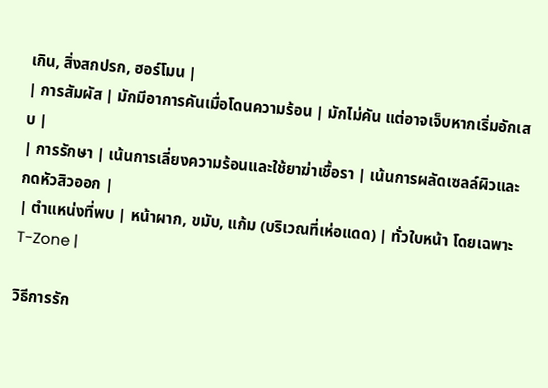เกิน, สิ่งสกปรก, ฮอร์โมน |
| การสัมผัส | มักมีอาการคันเมื่อโดนความร้อน | มักไม่คัน แต่อาจเจ็บหากเริ่มอักเสบ |
| การรักษา | เน้นการเลี่ยงความร้อนและใช้ยาฆ่าเชื้อรา | เน้นการผลัดเซลล์ผิวและกดหัวสิวออก |
| ตำแหน่งที่พบ | หน้าผาก, ขมับ, แก้ม (บริเวณที่เห่อแดด) | ทั่วใบหน้า โดยเฉพาะ T-Zone |

วิธีการรัก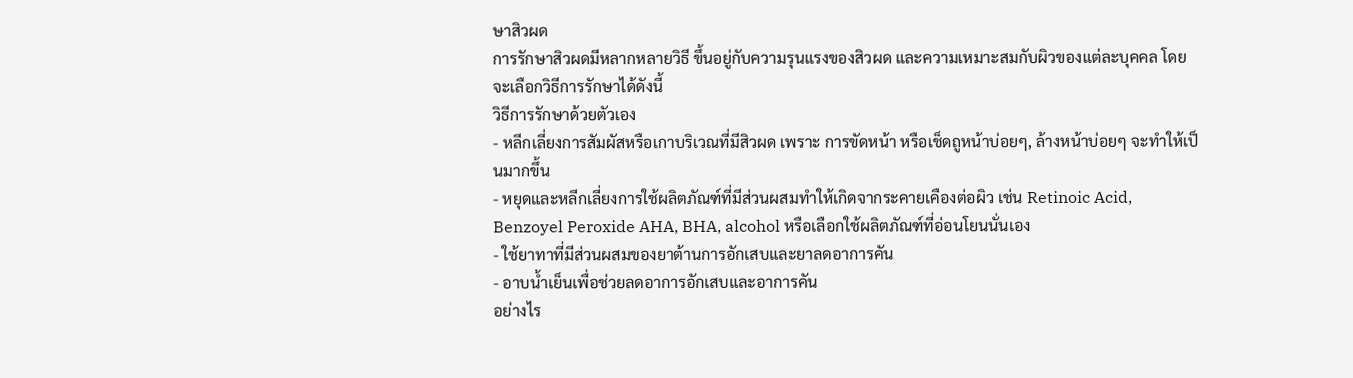ษาสิวผด
การรักษาสิวผดมีหลากหลายวิธี ขึ้นอยู่กับความรุนแรงของสิวผด และความเหมาะสมกับผิวของแต่ละบุคคล โดยจะเลือกวิธีการรักษาได้ดังนี้
วิธีการรักษาด้วยตัวเอง
- หลีกเลี่ยงการสัมผัสหรือเกาบริเวณที่มีสิวผด เพราะ การขัดหน้า หรือเช็ดถูหน้าบ่อยๆ, ล้างหน้าบ่อยๆ จะทำให้เป็นมากขึ้น
- หยุดและหลีกเลี่ยงการใช้ผลิตภัณฑ์ที่มีส่วนผสมทำให้เกิดจากระคายเคืองต่อผิว เช่น Retinoic Acid, Benzoyel Peroxide AHA, BHA, alcohol หรือเลือกใช้ผลิตภัณฑ์ที่อ่อนโยนนั่นเอง
- ใช้ยาทาที่มีส่วนผสมของยาต้านการอักเสบและยาลดอาการคัน
- อาบน้ำเย็นเพื่อช่วยลดอาการอักเสบและอาการคัน
อย่างไร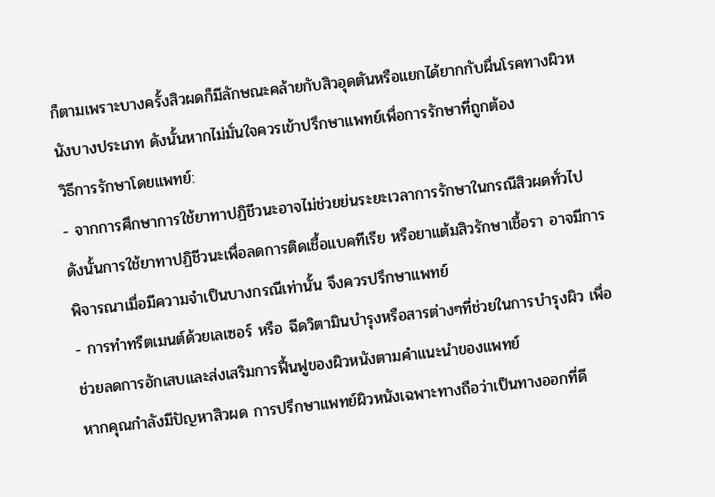ก็ตามเพราะบางครั้งสิวผดก็มีลักษณะคล้ายกับสิวอุดตันหรือแยกได้ยากกับผื่นโรคทางผิวหนังบางประเภท ดังนั้นหากไม่มั่นใจควรเข้าปรึกษาแพทย์เพื่อการรักษาที่ถูกต้อง
วิธีการรักษาโดยแพทย์:
- จากการศึกษาการใช้ยาทาปฏิชีวนะอาจไม่ช่วยย่นระยะเวลาการรักษาในกรณีสิวผดทั่วไป ดังนั้นการใช้ยาทาปฏิชีวนะเพื่อลดการติดเชื้อแบคทีเรีย หรือยาแต้มสิวรักษาเชื้อรา อาจมีการพิจารณาเมื่อมีความจำเป็นบางกรณีเท่านั้น จึงควรปรึกษาแพทย์
- การทำทรีตเมนต์ด้วยเลเซอร์ หรือ ฉีดวิตามินบำรุงหรือสารต่างๆที่ช่วยในการบำรุงผิว เพื่อช่วยลดการอักเสบและส่งเสริมการฟื้นฟูของผิวหนังตามคำแนะนำของแพทย์
หากคุณกำลังมีปัญหาสิวผด การปรึกษาแพทย์ผิวหนังเฉพาะทางถือว่าเป็นทางออกที่ดี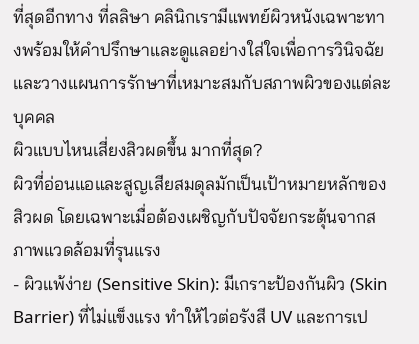ที่สุดอีกทาง ที่ลลิษา คลินิกเรามีแพทย์ผิวหนังเฉพาะทางพร้อมให้คำปรึกษาและดูแลอย่างใส่ใจเพื่อการวินิจฉัยและวางแผนการรักษาที่เหมาะสมกับสภาพผิวของแต่ละบุคคล
ผิวแบบไหนเสี่ยงสิวผดขึ้น มากที่สุด?
ผิวที่อ่อนแอและสูญเสียสมดุลมักเป็นเป้าหมายหลักของสิวผด โดยเฉพาะเมื่อต้องเผชิญกับปัจจัยกระตุ้นจากสภาพแวดล้อมที่รุนแรง
- ผิวแพ้ง่าย (Sensitive Skin): มีเกราะป้องกันผิว (Skin Barrier) ที่ไม่แข็งแรง ทำให้ไวต่อรังสี UV และการเป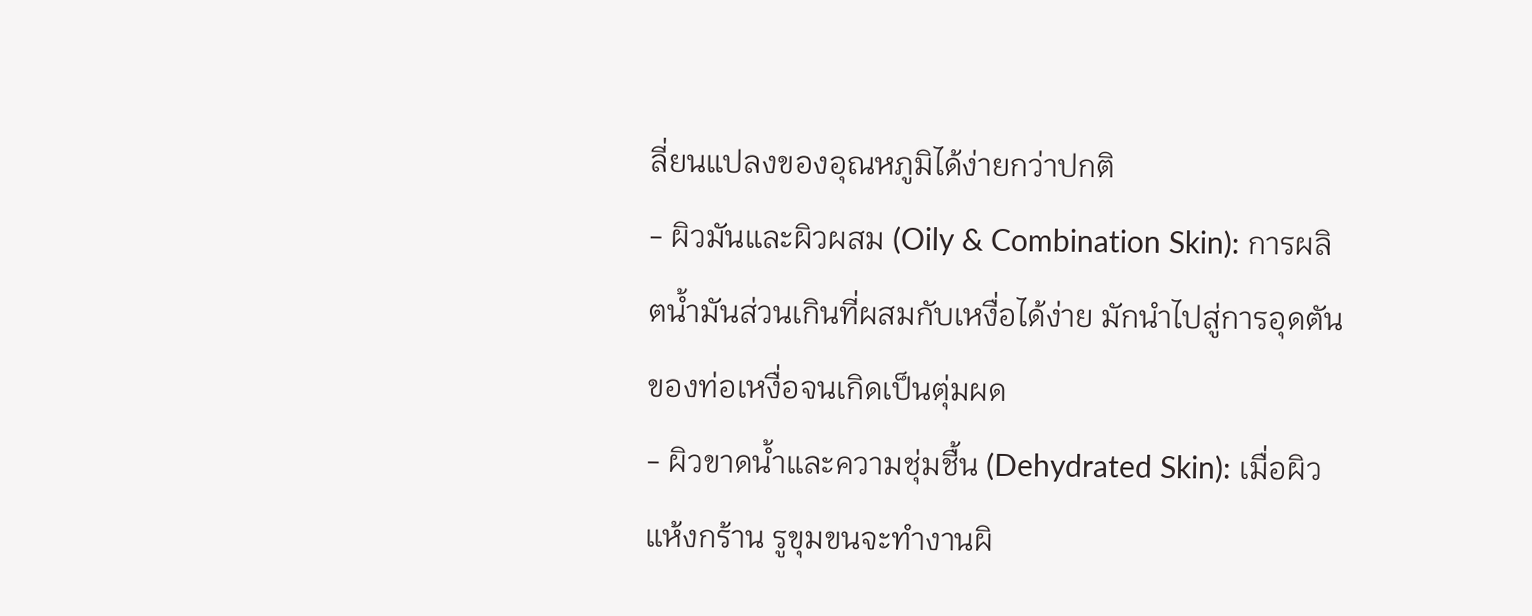ลี่ยนแปลงของอุณหภูมิได้ง่ายกว่าปกติ
- ผิวมันและผิวผสม (Oily & Combination Skin): การผลิตน้ำมันส่วนเกินที่ผสมกับเหงื่อได้ง่าย มักนำไปสู่การอุดตันของท่อเหงื่อจนเกิดเป็นตุ่มผด
- ผิวขาดน้ำและความชุ่มชื้น (Dehydrated Skin): เมื่อผิวแห้งกร้าน รูขุมขนจะทำงานผิ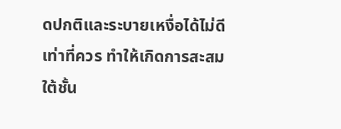ดปกติและระบายเหงื่อได้ไม่ดีเท่าที่ควร ทำให้เกิดการสะสมใต้ชั้น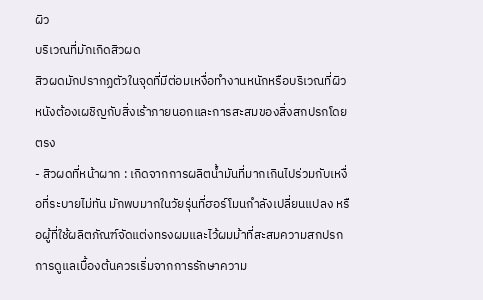ผิว
บริเวณที่มักเกิดสิวผด
สิวผดมักปรากฏตัวในจุดที่มีต่อมเหงื่อทำงานหนักหรือบริเวณที่ผิวหนังต้องเผชิญกับสิ่งเร้าภายนอกและการสะสมของสิ่งสกปรกโดยตรง
- สิวผดที่หน้าผาก : เกิดจากการผลิตน้ำมันที่มากเกินไปร่วมกับเหงื่อที่ระบายไม่ทัน มักพบมากในวัยรุ่นที่ฮอร์โมนกำลังเปลี่ยนแปลง หรือผู้ที่ใช้ผลิตภัณฑ์จัดแต่งทรงผมและไว้ผมม้าที่สะสมความสกปรก การดูแลเบื้องต้นควรเริ่มจากการรักษาความ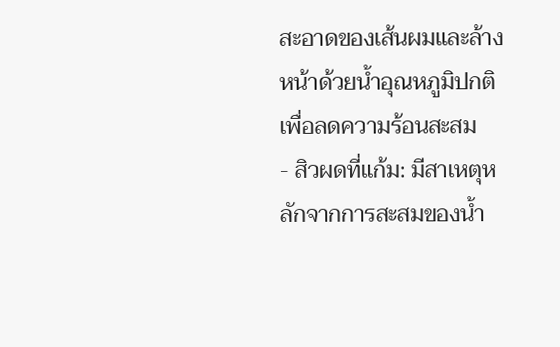สะอาดของเส้นผมและล้างหน้าด้วยน้ำอุณหภูมิปกติเพื่อลดความร้อนสะสม
- สิวผดที่แก้ม: มีสาเหตุหลักจากการสะสมของน้ำ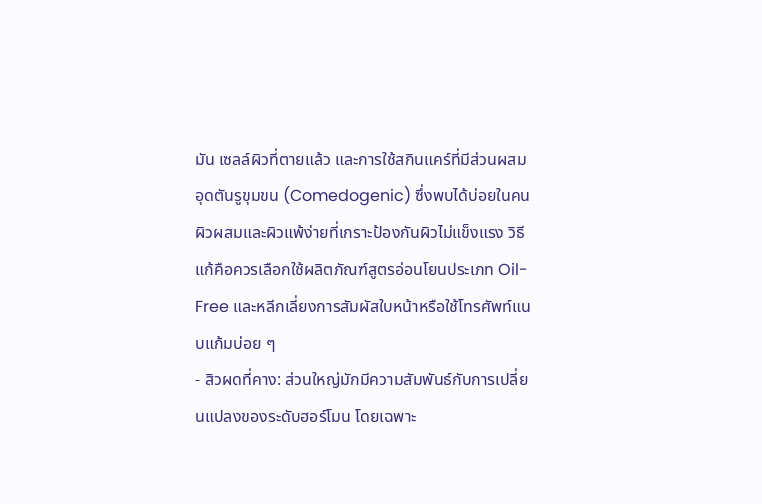มัน เซลล์ผิวที่ตายแล้ว และการใช้สกินแคร์ที่มีส่วนผสมอุดตันรูขุมขน (Comedogenic) ซึ่งพบได้บ่อยในคนผิวผสมและผิวแพ้ง่ายที่เกราะป้องกันผิวไม่แข็งแรง วิธีแก้คือควรเลือกใช้ผลิตภัณฑ์สูตรอ่อนโยนประเภท Oil-Free และหลีกเลี่ยงการสัมผัสใบหน้าหรือใช้โทรศัพท์แนบแก้มบ่อย ๆ
- สิวผดที่คาง: ส่วนใหญ่มักมีความสัมพันธ์กับการเปลี่ยนแปลงของระดับฮอร์โมน โดยเฉพาะ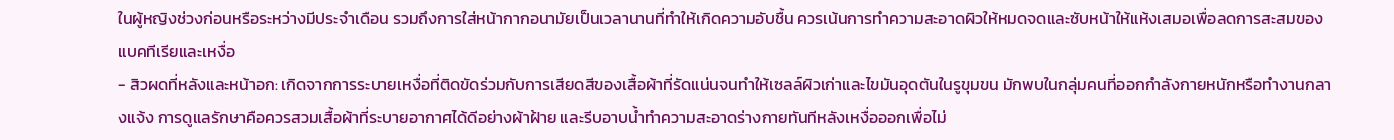ในผู้หญิงช่วงก่อนหรือระหว่างมีประจำเดือน รวมถึงการใส่หน้ากากอนามัยเป็นเวลานานที่ทำให้เกิดความอับชื้น ควรเน้นการทำความสะอาดผิวให้หมดจดและซับหน้าให้แห้งเสมอเพื่อลดการสะสมของแบคทีเรียและเหงื่อ
- สิวผดที่หลังและหน้าอก: เกิดจากการระบายเหงื่อที่ติดขัดร่วมกับการเสียดสีของเสื้อผ้าที่รัดแน่นจนทำให้เซลล์ผิวเก่าและไขมันอุดตันในรูขุมขน มักพบในกลุ่มคนที่ออกกำลังกายหนักหรือทำงานกลางแจ้ง การดูแลรักษาคือควรสวมเสื้อผ้าที่ระบายอากาศได้ดีอย่างผ้าฝ้าย และรีบอาบน้ำทำความสะอาดร่างกายทันทีหลังเหงื่อออกเพื่อไม่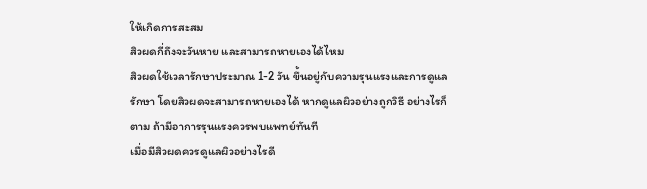ให้เกิดการสะสม
สิวผดกี่ถึงจะวันหาย และสามารถหายเองได้ไหม
สิวผดใช้เวลารักษาประมาณ 1-2 วัน ขึ้นอยู่กับความรุนแรงและการดูแลรักษา โดยสิวผดจะสามารถหายเองได้ หากดูแลผิวอย่างถูกวิธี อย่างไรก็ตาม ถ้ามีอาการรุนแรงควรพบแพทย์ทันที
เมื่อมีสิวผดควรดูแลผิวอย่างไรดี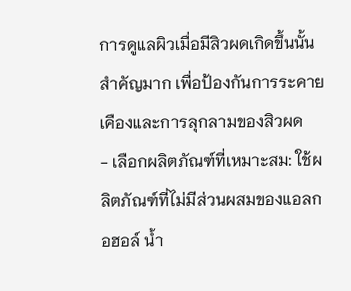การดูแลผิวเมื่อมีสิวผดเกิดขึ้นนั้นสำคัญมาก เพื่อป้องกันการระคายเคืองและการลุกลามของสิวผด
- เลือกผลิตภัณฑ์ที่เหมาะสม: ใช้ผลิตภัณฑ์ที่ไม่มีส่วนผสมของแอลกอฮอล์ น้ำ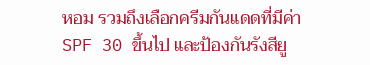หอม รวมถึงเลือกครีมกันแดดที่มีค่า SPF 30 ขึ้นไป และป้องกันรังสียู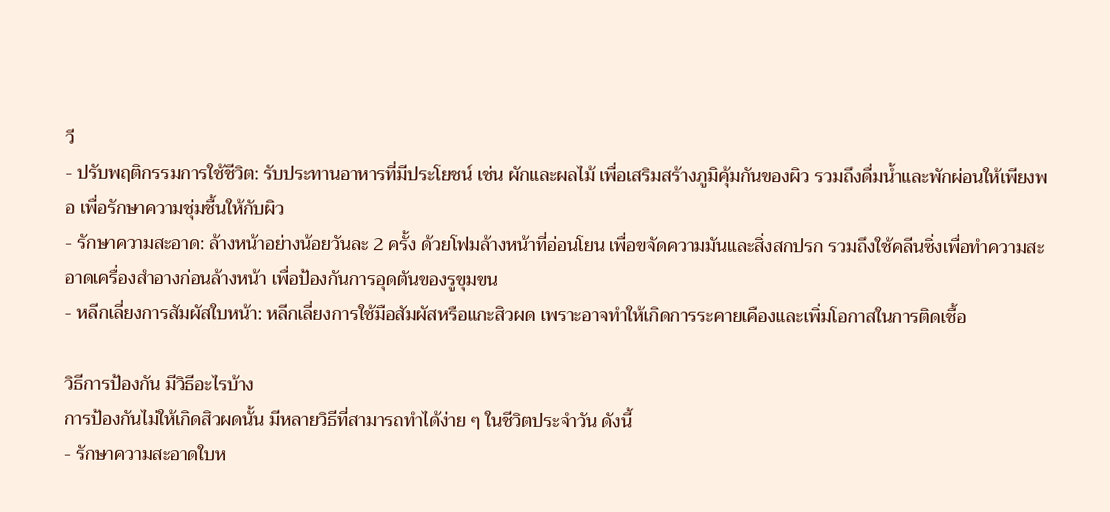วี
- ปรับพฤติกรรมการใช้ชีวิต: รับประทานอาหารที่มีประโยชน์ เช่น ผักและผลไม้ เพื่อเสริมสร้างภูมิคุ้มกันของผิว รวมถึงดื่มน้ำและพักผ่อนให้เพียงพอ เพื่อรักษาความชุ่มชื้นให้กับผิว
- รักษาความสะอาด: ล้างหน้าอย่างน้อยวันละ 2 ครั้ง ด้วยโฟมล้างหน้าที่อ่อนโยน เพื่อขจัดความมันและสิ่งสกปรก รวมถึงใช้คลีนซิ่งเพื่อทำความสะอาดเครื่องสำอางก่อนล้างหน้า เพื่อป้องกันการอุดตันของรูขุมขน
- หลีกเลี่ยงการสัมผัสใบหน้า: หลีกเลี่ยงการใช้มือสัมผัสหรือแกะสิวผด เพราะอาจทำให้เกิดการระคายเคืองและเพิ่มโอกาสในการติดเชื้อ

วิธีการป้องกัน มีวิธีอะไรบ้าง
การป้องกันไม่ให้เกิดสิวผดนั้น มีหลายวิธีที่สามารถทำได้ง่าย ๆ ในชีวิตประจำวัน ดังนี้
- รักษาความสะอาดใบห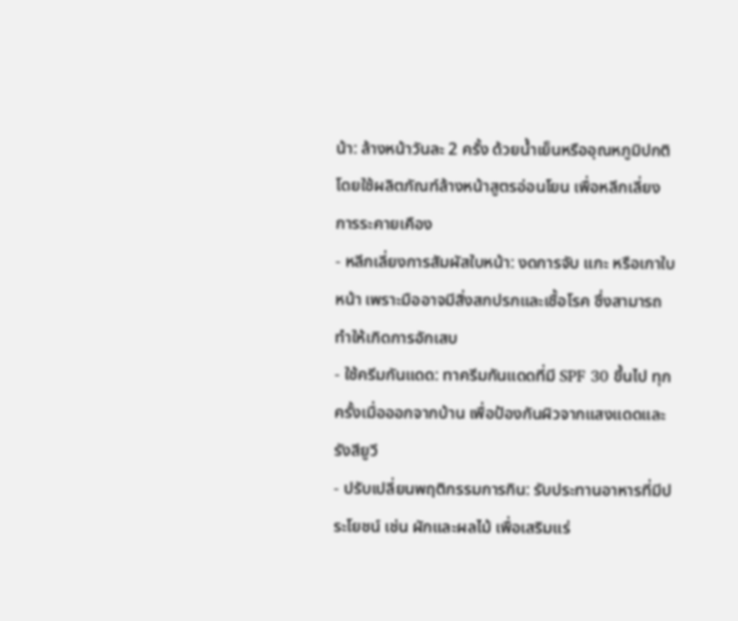น้า: ล้างหน้าวันละ 2 ครั้ง ด้วยน้ำเย็นหรืออุณหภูมิปกติ โดยใช้ผลิตภัณฑ์ล้างหน้าสูตรอ่อนโยน เพื่อหลีกเลี่ยงการระคายเคือง
- หลีกเลี่ยงการสัมผัสใบหน้า: งดการจับ แกะ หรือเกาใบหน้า เพราะมืออาจมีสิ่งสกปรกและเชื้อโรค ซึ่งสามารถทำให้เกิดการอักเสบ
- ใช้ครีมกันแดด: ทาครีมกันแดดที่มี SPF 30 ขึ้นไป ทุกครั้งเมื่อออกจากบ้าน เพื่อป้องกันผิวจากแสงแดดและรังสียูวี
- ปรับเปลี่ยนพฤติกรรมการกิน: รับประทานอาหารที่มีประโยชน์ เช่น ผักและผลไม้ เพื่อเสริมแร่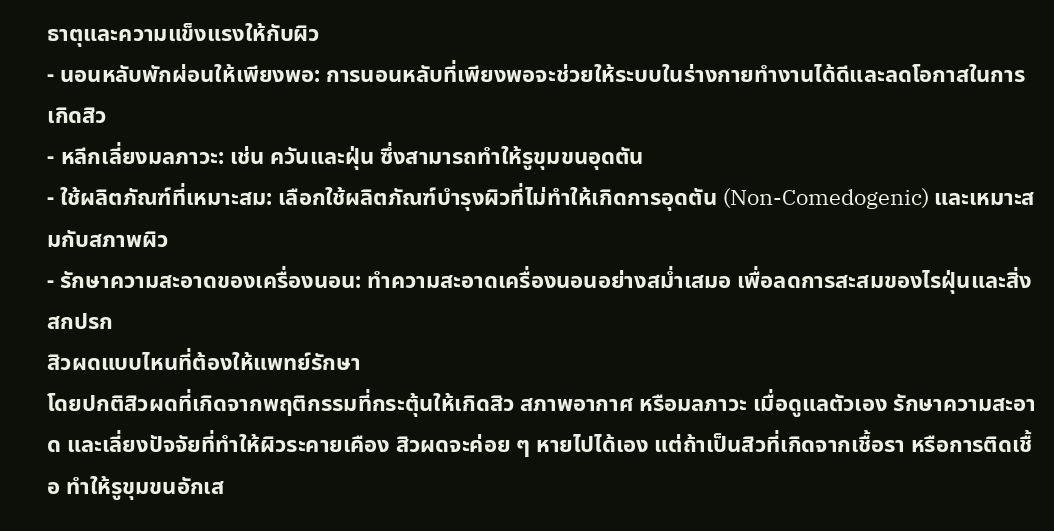ธาตุและความแข็งแรงให้กับผิว
- นอนหลับพักผ่อนให้เพียงพอ: การนอนหลับที่เพียงพอจะช่วยให้ระบบในร่างกายทำงานได้ดีและลดโอกาสในการเกิดสิว
- หลีกเลี่ยงมลภาวะ: เช่น ควันและฝุ่น ซึ่งสามารถทำให้รูขุมขนอุดตัน
- ใช้ผลิตภัณฑ์ที่เหมาะสม: เลือกใช้ผลิตภัณฑ์บำรุงผิวที่ไม่ทำให้เกิดการอุดตัน (Non-Comedogenic) และเหมาะสมกับสภาพผิว
- รักษาความสะอาดของเครื่องนอน: ทำความสะอาดเครื่องนอนอย่างสม่ำเสมอ เพื่อลดการสะสมของไรฝุ่นและสิ่งสกปรก
สิวผดแบบไหนที่ต้องให้แพทย์รักษา
โดยปกติสิวผดที่เกิดจากพฤติกรรมที่กระตุ้นให้เกิดสิว สภาพอากาศ หรือมลภาวะ เมื่อดูแลตัวเอง รักษาความสะอาด และเลี่ยงปัจจัยที่ทำให้ผิวระคายเคือง สิวผดจะค่อย ๆ หายไปได้เอง แต่ถ้าเป็นสิวที่เกิดจากเชื้อรา หรือการติดเชื้อ ทำให้รูขุมขนอักเส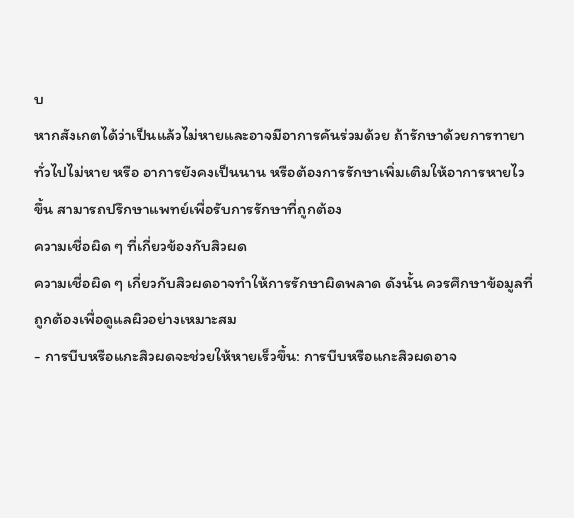บ
หากสังเกตได้ว่าเป็นแล้วไม่หายและอาจมีอาการคันร่วมด้วย ถ้ารักษาด้วยการทายาทั่วไปไม่หาย หรือ อาการยังคงเป็นนาน หรือต้องการรักษาเพิ่มเติมให้อาการหายไวขึ้น สามารถปรึกษาแพทย์เพื่อรับการรักษาที่ถูกต้อง
ความเชื่อผิด ๆ ที่เกี่ยวข้องกับสิวผด
ความเชื่อผิด ๆ เกี่ยวกับสิวผดอาจทำให้การรักษาผิดพลาด ดังนั้น ควรศึกษาข้อมูลที่ถูกต้องเพื่อดูแลผิวอย่างเหมาะสม
- การบีบหรือแกะสิวผดจะช่วยให้หายเร็วขึ้น: การบีบหรือแกะสิวผดอาจ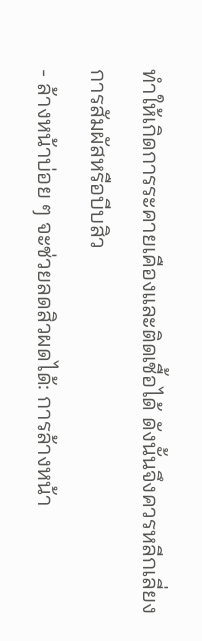ทำให้เกิดการระคายเคืองและติดเชื้อได้ ดังนั้นจึงควรหลีกเลี่ยงการสัมผัสหรือบีบสิว
- ล้างหน้าบ่อย ๆ จะช่วยลดสิวผดได้: การล้างหน้า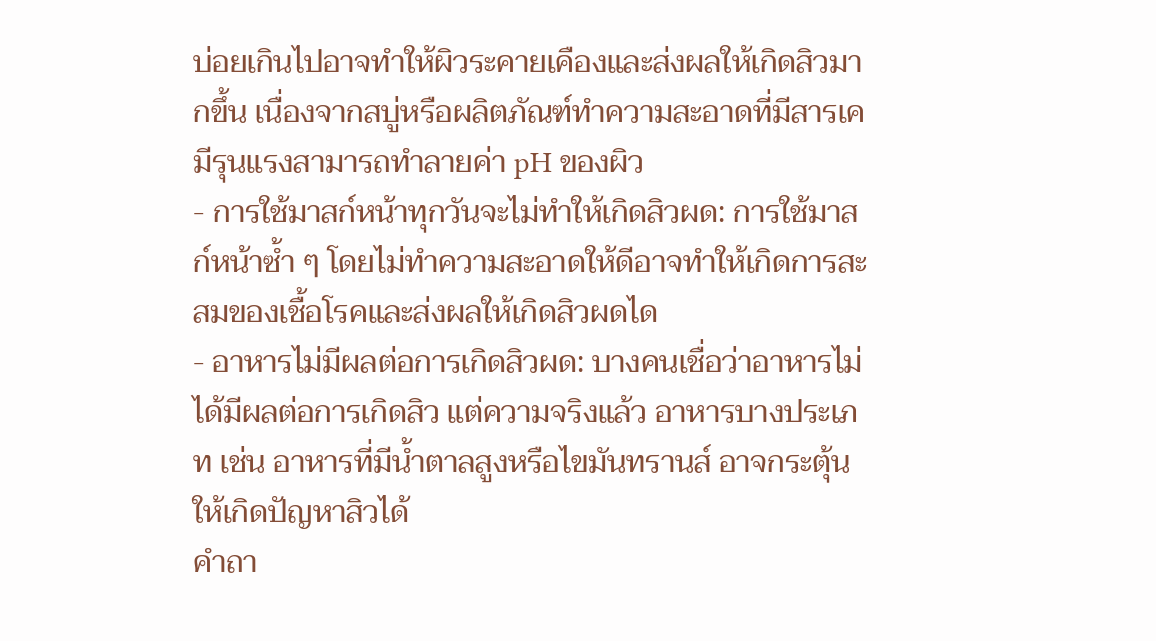บ่อยเกินไปอาจทำให้ผิวระคายเคืองและส่งผลให้เกิดสิวมากขึ้น เนื่องจากสบู่หรือผลิตภัณฑ์ทำความสะอาดที่มีสารเคมีรุนแรงสามารถทำลายค่า pH ของผิว
- การใช้มาสก์หน้าทุกวันจะไม่ทำให้เกิดสิวผด: การใช้มาสก์หน้าซ้ำ ๆ โดยไม่ทำความสะอาดให้ดีอาจทำให้เกิดการสะสมของเชื้อโรคและส่งผลให้เกิดสิวผดได
- อาหารไม่มีผลต่อการเกิดสิวผด: บางคนเชื่อว่าอาหารไม่ได้มีผลต่อการเกิดสิว แต่ความจริงแล้ว อาหารบางประเภท เช่น อาหารที่มีน้ำตาลสูงหรือไขมันทรานส์ อาจกระตุ้นให้เกิดปัญหาสิวได้
คำถา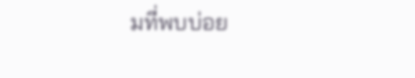มที่พบบ่อย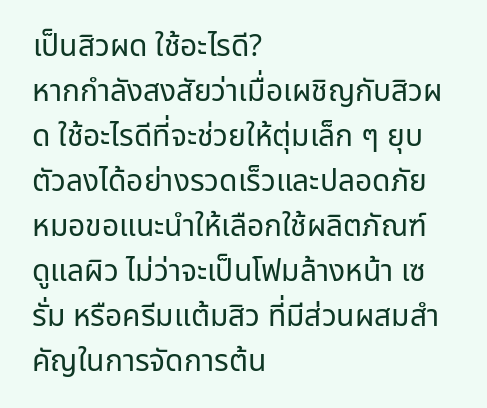เป็นสิวผด ใช้อะไรดี?
หากกำลังสงสัยว่าเมื่อเผชิญกับสิวผด ใช้อะไรดีที่จะช่วยให้ตุ่มเล็ก ๆ ยุบตัวลงได้อย่างรวดเร็วและปลอดภัย หมอขอแนะนำให้เลือกใช้ผลิตภัณฑ์ดูแลผิว ไม่ว่าจะเป็นโฟมล้างหน้า เซรั่ม หรือครีมแต้มสิว ที่มีส่วนผสมสำคัญในการจัดการต้น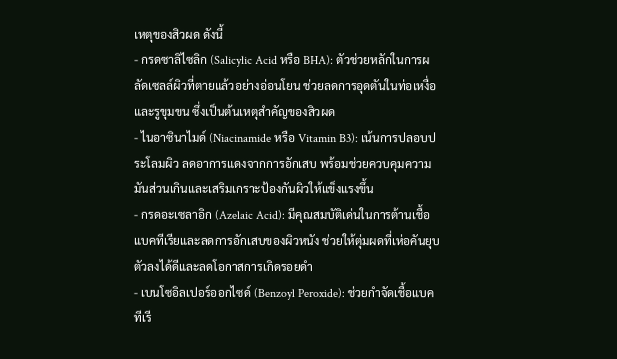เหตุของสิวผด ดังนี้
- กรดซาลิไซลิก (Salicylic Acid หรือ BHA): ตัวช่วยหลักในการผลัดเซลล์ผิวที่ตายแล้วอย่างอ่อนโยน ช่วยลดการอุดตันในท่อเหงื่อและรูขุมขน ซึ่งเป็นต้นเหตุสำคัญของสิวผด
- ไนอาซินาไมด์ (Niacinamide หรือ Vitamin B3): เน้นการปลอบประโลมผิว ลดอาการแดงจากการอักเสบ พร้อมช่วยควบคุมความมันส่วนเกินและเสริมเกราะป้องกันผิวให้แข็งแรงขึ้น
- กรดอะเซลาอิก (Azelaic Acid): มีคุณสมบัติเด่นในการต้านเชื้อแบคทีเรียและลดการอักเสบของผิวหนัง ช่วยให้ตุ่มผดที่เห่อคันยุบตัวลงได้ดีและลดโอกาสการเกิดรอยดำ
- เบนโซอิลเปอร์ออกไซด์ (Benzoyl Peroxide): ช่วยกำจัดเชื้อแบคทีเรี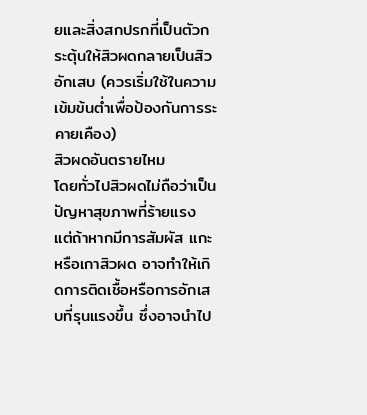ยและสิ่งสกปรกที่เป็นตัวกระตุ้นให้สิวผดกลายเป็นสิวอักเสบ (ควรเริ่มใช้ในความเข้มข้นต่ำเพื่อป้องกันการระคายเคือง)
สิวผดอันตรายไหม
โดยทั่วไปสิวผดไม่ถือว่าเป็นปัญหาสุขภาพที่ร้ายแรง แต่ถ้าหากมีการสัมผัส แกะ หรือเกาสิวผด อาจทำให้เกิดการติดเชื้อหรือการอักเสบที่รุนแรงขึ้น ซึ่งอาจนำไป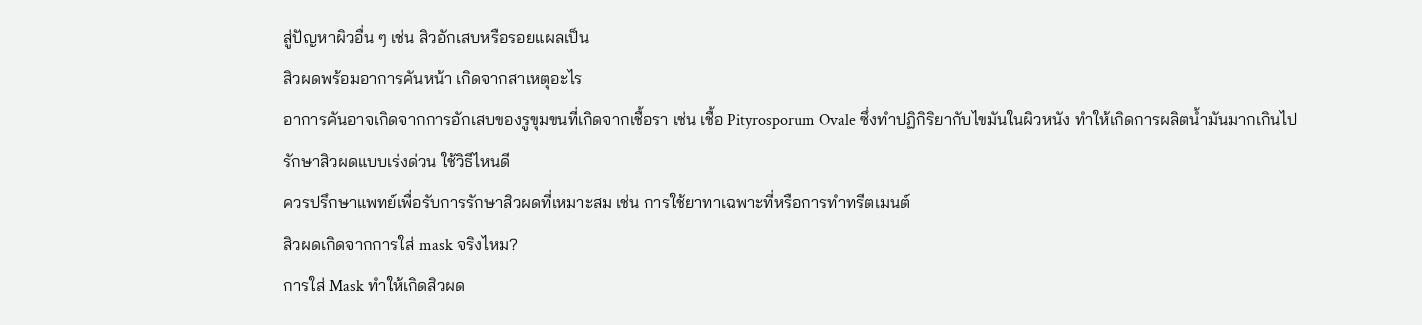สู่ปัญหาผิวอื่น ๆ เช่น สิวอักเสบหรือรอยแผลเป็น
สิวผดพร้อมอาการคันหน้า เกิดจากสาเหตุอะไร
อาการคันอาจเกิดจากการอักเสบของรูขุมขนที่เกิดจากเชื้อรา เช่น เชื้อ Pityrosporum Ovale ซึ่งทำปฏิกิริยากับไขมันในผิวหนัง ทำให้เกิดการผลิตน้ำมันมากเกินไป
รักษาสิวผดแบบเร่งด่วน ใช้วิธีไหนดี
ควรปรึกษาแพทย์เพื่อรับการรักษาสิวผดที่เหมาะสม เช่น การใช้ยาทาเฉพาะที่หรือการทำทรีตเมนต์
สิวผดเกิดจากการใส่ mask จริงไหม?
การใส่ Mask ทำให้เกิดสิวผด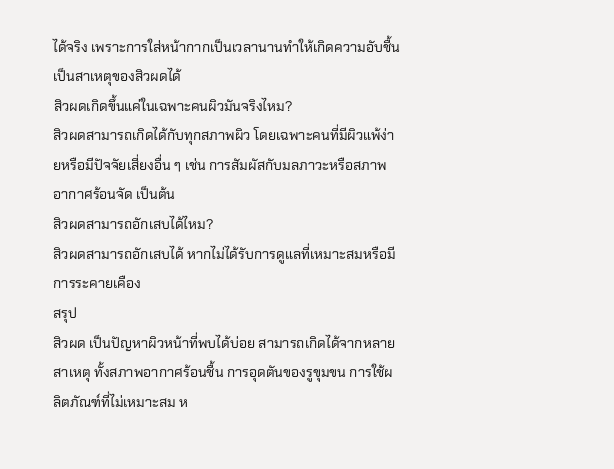ได้จริง เพราะการใส่หน้ากากเป็นเวลานานทำให้เกิดความอับชื้น เป็นสาเหตุของสิวผดได้
สิวผดเกิดขึ้นแค่ในเฉพาะคนผิวมันจริงไหม?
สิวผดสามารถเกิดได้กับทุกสภาพผิว โดยเฉพาะคนที่มีผิวแพ้ง่ายหรือมีปัจจัยเสี่ยงอื่น ๆ เช่น การสัมผัสกับมลภาวะหรือสภาพอากาศร้อนจัด เป็นต้น
สิวผดสามารถอักเสบได้ไหม?
สิวผดสามารถอักเสบได้ หากไม่ได้รับการดูแลที่เหมาะสมหรือมีการระคายเคือง
สรุป
สิวผด เป็นปัญหาผิวหน้าที่พบได้บ่อย สามารถเกิดได้จากหลายสาเหตุ ทั้งสภาพอากาศร้อนชื้น การอุดตันของรูขุมขน การใช้ผลิตภัณฑ์ที่ไม่เหมาะสม ห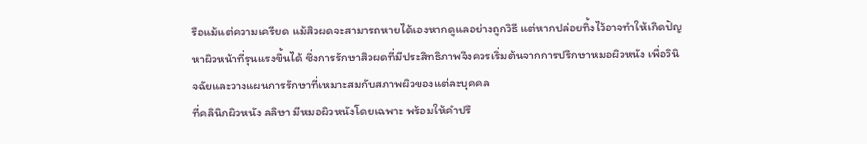รือแม้แต่ความเครียด แม้สิวผดจะสามารถหายได้เองหากดูแลอย่างถูกวิธี แต่หากปล่อยทิ้งไว้อาจทำให้เกิดปัญหาผิวหน้าที่รุนแรงขึ้นได้ ซึ่งการรักษาสิวผดที่มีประสิทธิภาพจึงควรเริ่มต้นจากการปรึกษาหมอผิวหนัง เพื่อวินิจฉัยและวางแผนการรักษาที่เหมาะสมกับสภาพผิวของแต่ละบุคคล
ที่คลินิกผิวหนัง ลลิษา มีหมอผิวหนังโดยเฉพาะ พร้อมให้คำปรึ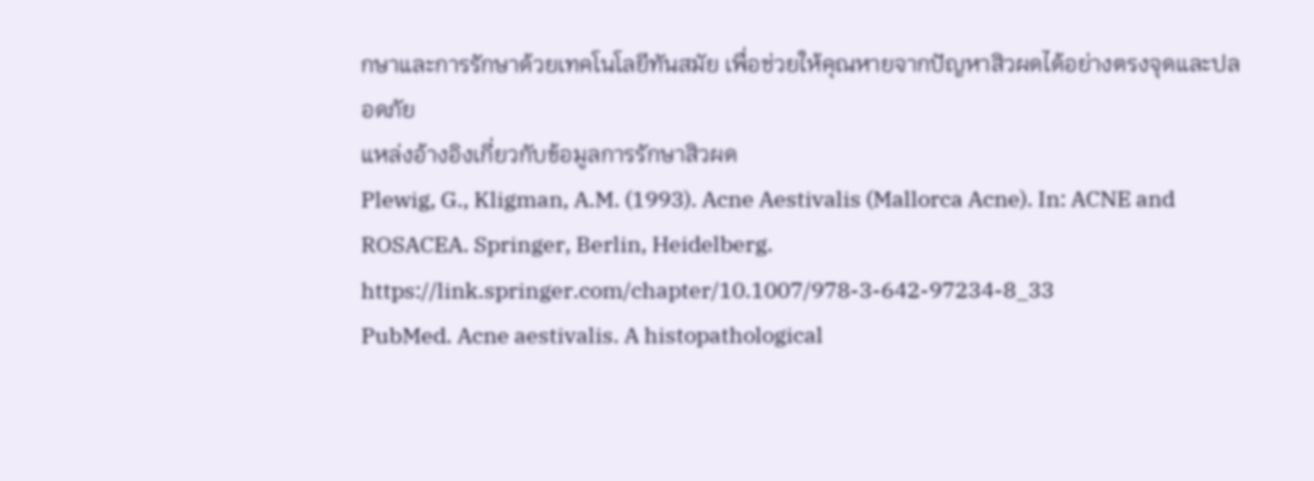กษาและการรักษาด้วยเทคโนโลยีทันสมัย เพื่อช่วยให้คุณหายจากปัญหาสิวผดได้อย่างตรงจุดและปลอดภัย
แหล่งอ้างอิงเกี่ยวกับข้อมูลการรักษาสิวผด
Plewig, G., Kligman, A.M. (1993). Acne Aestivalis (Mallorca Acne). In: ACNE and ROSACEA. Springer, Berlin, Heidelberg. https://link.springer.com/chapter/10.1007/978-3-642-97234-8_33
PubMed. Acne aestivalis. A histopathological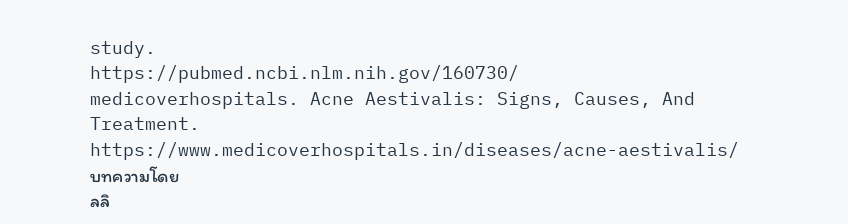study.
https://pubmed.ncbi.nlm.nih.gov/160730/
medicoverhospitals. Acne Aestivalis: Signs, Causes, And Treatment.
https://www.medicoverhospitals.in/diseases/acne-aestivalis/
บทความโดย
ลลิ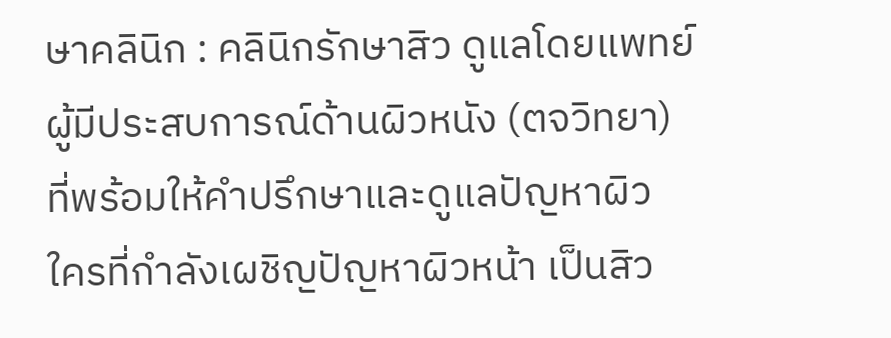ษาคลินิก : คลินิกรักษาสิว ดูแลโดยแพทย์ผู้มีประสบการณ์ด้านผิวหนัง (ตจวิทยา) ที่พร้อมให้คำปรึกษาและดูแลปัญหาผิว
ใครที่กำลังเผชิญปัญหาผิวหน้า เป็นสิว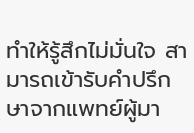ทำให้รู้สึกไม่มั่นใจ สามารถเข้ารับคำปรึกษาจากแพทย์ผู้มา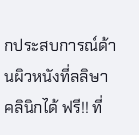กประสบการณ์ด้านผิวหนังที่ลลิษาคลินิกได้ ฟรี!! ที่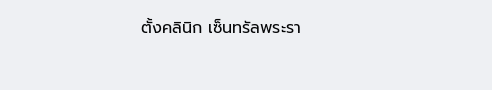ตั้งคลินิก เซ็นทรัลพระรา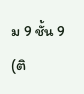ม 9 ชั้น 9 (ติ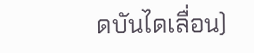ดบันไดเลื่อน)